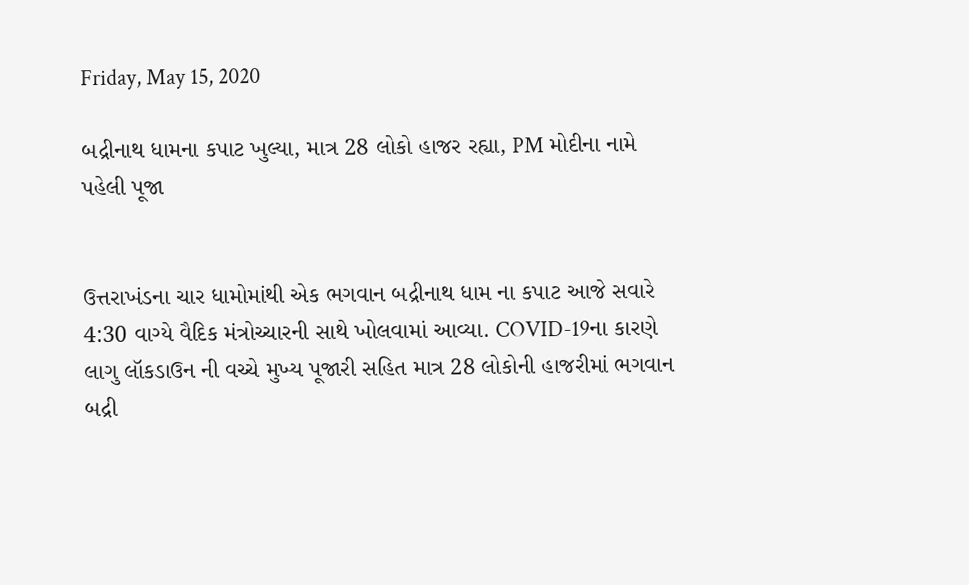Friday, May 15, 2020

બદ્રીનાથ ધામના કપાટ ખુલ્યા, માત્ર 28 લોકો હાજર રહ્યા, PM મોદીના નામે પહેલી પૂજા


ઉત્તરાખંડના ચાર ધામોમાંથી એક ભગવાન બદ્રીનાથ ધામ ના કપાટ આજે સવારે 4:30 વાગ્યે વૈદિક મંત્રોચ્ચારની સાથે ખોલવામાં આવ્યા. COVID-19ના કારણે લાગુ લૉકડાઉન ની વચ્ચે મુખ્ય પૂજારી સહિત માત્ર 28 લોકોની હાજરીમાં ભગવાન બદ્રી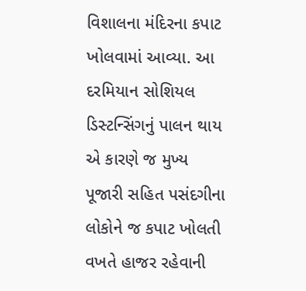વિશાલના મંદિરના કપાટ ખોલવામાં આવ્યા. આ દરમિયાન સોશિયલ ડિસ્ટન્સિંગનું પાલન થાય એ કારણે જ મુખ્ય પૂજારી સહિત પસંદગીના લોકોને જ કપાટ ખોલતી વખતે હાજર રહેવાની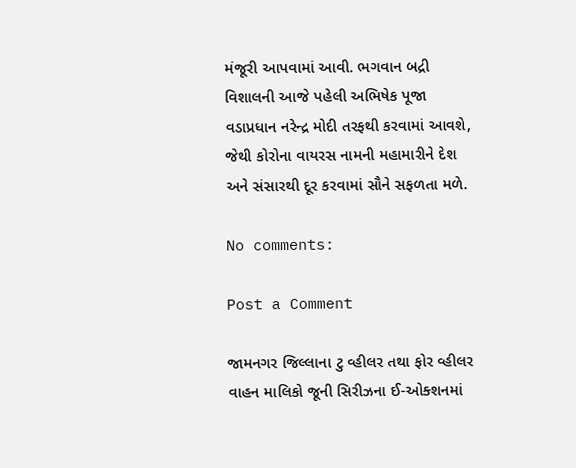મંજૂરી આપવામાં આવી. ભગવાન બદ્રી વિશાલની આજે પહેલી અભિષેક પૂજા વડાપ્રધાન નરેન્દ્ર મોદી તરફથી કરવામાં આવશે, જેથી કોરોના વાયરસ નામની મહામારીને દેશ અને સંસારથી દૂર કરવામાં સૌને સફળતા મળે.

No comments:

Post a Comment

જામનગર જિલ્લાના ટુ વ્હીલર તથા ફોર વ્હીલર વાહન માલિકો જૂની સિરીઝના ઈ-ઓક્શનમાં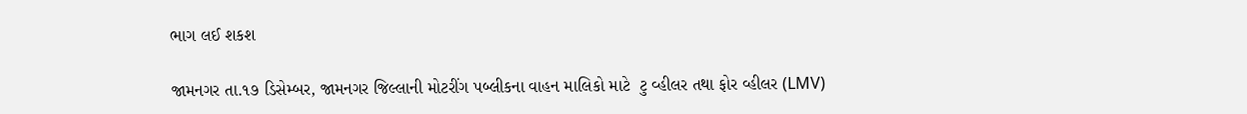ભાગ લઈ શકશ

જામનગર તા.૧૭ ડિસેમ્બર, જામનગર જિલ્લાની મોટરીંગ પબ્લીકના વાહન માલિકો માટે  ટુ વ્હીલર તથા ફોર વ્હીલર (LMV)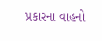પ્રકારના વાહનો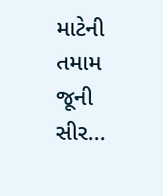માટેની તમામ જૂની સીર...